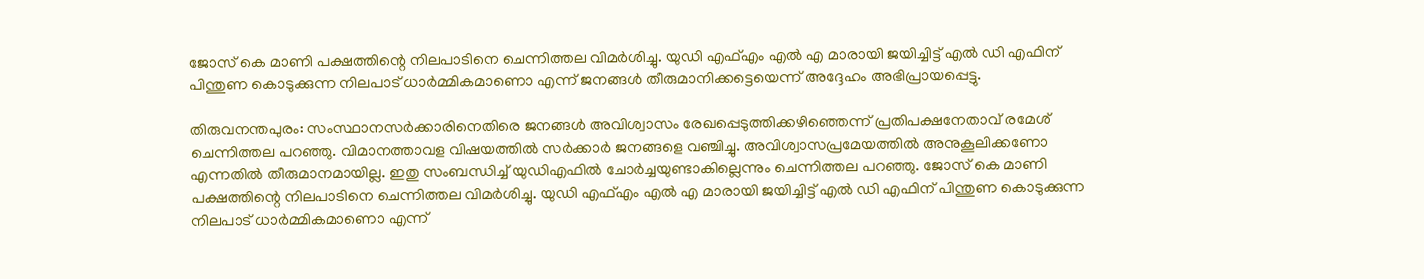ജോസ് കെ മാണി പക്ഷത്തിന്റെ നിലപാടിനെ ചെന്നിത്തല വിമർശിച്ചു. യുഡി എഫ്എം എൽ എ മാരായി ജയിച്ചിട്ട് എൽ ഡി എഫിന് പിന്തുണ കൊടുക്കുന്ന നിലപാട് ധാർമ്മികമാണൊ എന്ന് ജനങ്ങൾ തീരുമാനിക്കട്ടെയെന്ന് അദ്ദേഹം അഭിപ്രായപ്പെട്ടു.

തിരുവനന്തപുരം: സംസ്ഥാനസർക്കാരിനെതിരെ ജനങ്ങൾ അവിശ്വാസം രേഖപ്പെടുത്തിക്കഴിഞ്ഞെന്ന് പ്രതിപക്ഷനേതാവ് രമേശ് ചെന്നിത്തല പറഞ്ഞു. വിമാനത്താവള വിഷയത്തിൽ സർക്കാർ ജനങ്ങളെ വ‍ഞ്ചിച്ചു. അവിശ്വാസപ്രമേയത്തിൽ അനുകൂലിക്കണോ എന്നതിൽ തീരുമാനമായില്ല. ഇതു സംബന്ധിച്ച് യുഡിഎഫിൽ ചോർച്ചയുണ്ടാകില്ലെന്നും ചെന്നിത്തല പറഞ്ഞു. ജോസ് കെ മാണി പക്ഷത്തിന്റെ നിലപാടിനെ ചെന്നിത്തല വിമർശിച്ചു. യുഡി എഫ്എം എൽ എ മാരായി ജയിച്ചിട്ട് എൽ ഡി എഫിന് പിന്തുണ കൊടുക്കുന്ന നിലപാട് ധാർമ്മികമാണൊ എന്ന്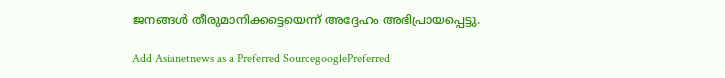ജനങ്ങൾ തീരുമാനിക്കട്ടെയെന്ന് അദ്ദേഹം അഭിപ്രായപ്പെട്ടു.

Add Asianetnews as a Preferred SourcegooglePreferred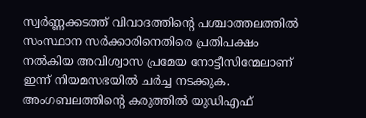സ്വർണ്ണക്കടത്ത് വിവാദത്തിന്‍റെ പശ്ചാത്തലത്തിൽ സംസ്ഥാന സര്‍ക്കാരിനെതിരെ പ്രതിപക്ഷം നല്‍കിയ അവിശ്വാസ പ്രമേയ നോട്ടീസിന്മേലാണ് ഇന്ന് നിയമസഭയിൽ ചര്‍ച്ച നടക്കുക. അംഗബലത്തിന്‍റെ കരുത്തില്‍ യുഡിഎഫ്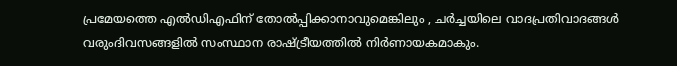പ്രമേയത്തെ എല്‍ഡിഎഫിന് തോല്‍പ്പിക്കാനാവുമെങ്കിലും , ചര്‍ച്ചയിലെ വാദപ്രതിവാദങ്ങള്‍ വരുംദിവസങ്ങളിൽ സംസ്ഥാന രാഷ്ട്രീയത്തില്‍ നിര്‍ണായകമാകും.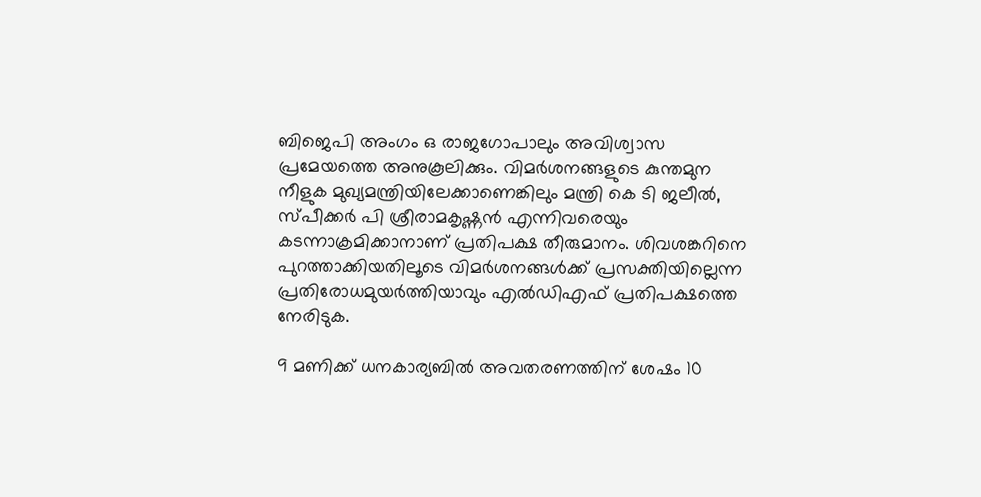ബിജെപി അംഗം ഒ രാജഗോപാലും അവിശ്വാസ പ്രമേയത്തെ അനുകൂലിക്കും. വിമര്‍ശനങ്ങളുടെ കുന്തമുന നീളുക മുഖ്യമന്ത്രിയിലേക്കാണെങ്കിലും മന്ത്രി കെ ടി ജലീൽ, സ്പീക്കര്‍ പി ശ്രീരാമകൃഷ്ണൻ എന്നിവരെയും കടന്നാക്രമിക്കാനാണ് പ്രതിപക്ഷ തീരുമാനം. ശിവശങ്കറിനെ പുറത്താക്കിയതിലൂടെ വിമര്‍ശനങ്ങള്‍ക്ക് പ്രസക്തിയില്ലെന്ന പ്രതിരോധമുയര്‍ത്തിയാവും എല്‍ഡിഎഫ് പ്രതിപക്ഷത്തെ നേരിടുക.

9 മണിക്ക് ധനകാര്യബിൽ അവതരണത്തിന് ശേഷം 10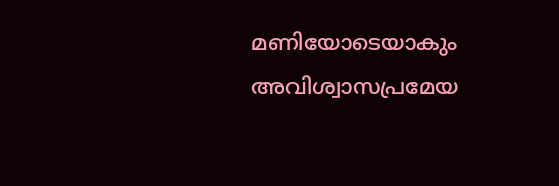മണിയോടെയാകും അവിശ്വാസപ്രമേയ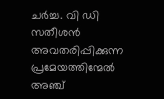ചർച്ച. വി ഡി സതീശൻ അവതരിപ്പിക്കുന്ന പ്രമേയത്തിന്മേൽ അഞ്ച്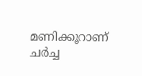മണിക്കൂറാണ് ചർച്ച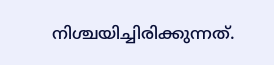നിശ്ചയിച്ചിരിക്കുന്നത്.